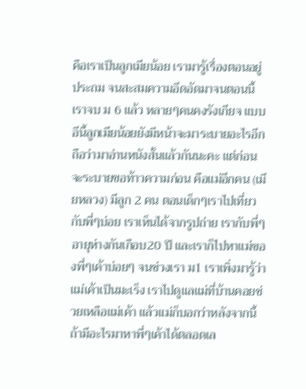คือเราเป็นลูกเมียน้อย เรามารู้เรื่องตอนอยู่ประถม จนสะสมความอึดอัดมาจนตอนนี้เราจบ ม 6 แล้ว หลายๆคนคงรังเกียจ แบบอีนี้ลูกเมียน้อยยังมีหน้าจะมาระบายอะไรอีก ถือว่ามาอ่านหนังสั้นแล้วกันนะคะ แต่ก่อนจะระบายขอท้าวความก่อน คือแม่อีกคน (เมียหลวง) มีลูก 2 คน ตอนเด็กๆเราไปเที่ยวกับพี่ๆบ่อย เราเห็นได้จากรูปถ่าย เรากับพี่ๆอายุห่างกันเกือบ20 ปี และเราก็ไปหาแม่ของพี่ๆเค้าบ่อยๆ จนช่วงเรา ม1 เราเพิ่งมารู้ว่าแม่เค้าเป็นมะเร็ง เราไปดูแลแม่ที่บ้านคอยช่วยเหลือแม่เค้า แล้วแม่ก็บอกว่าหลังจากนี้ถ้ามีอะไรมาหาพี่ๆเค้าได้ตลอดเล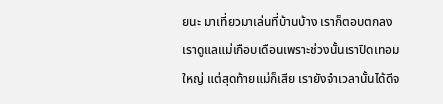ยนะ มาเที่ยวมาเล่นที่บ้านบ้าง เราก็ตอบตกลง เราดูแลแม่เกือบเดือนเพราะช่วงนั้นเราปิดเทอมใหญ่ แต่สุดท้ายแม่ก็เสีย เรายังจำเวลานั้นได้ดีจ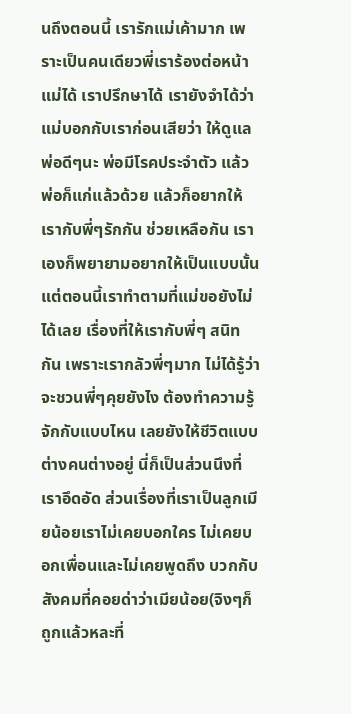นถึงตอนนี้ เรารักแม่เค้ามาก เพราะเป็นคนเดียวพี่เราร้องต่อหน้าแม่ได้ เราปรึกษาได้ เรายังจำได้ว่าแม่บอกกับเราก่อนเสียว่า ให้ดูแลพ่อดีๆนะ พ่อมีโรคประจำตัว แล้วพ่อก็แก่แล้วด้วย แล้วก็อยากให้เรากับพี่ๆรักกัน ช่วยเหลือกัน เราเองก็พยายามอยากให้เป็นแบบนั้น แต่ตอนนี้เราทำตามที่แม่ขอยังไม่ได้เลย เรื่องที่ให้เรากับพี่ๆ สนิทกัน เพราะเรากลัวพี่ๆมาก ไม่ได้รู้ว่าจะชวนพี่ๆคุยยังไง ต้องทำความรู้จักกับแบบไหน เลยยังให้ชีวิตแบบต่างคนต่างอยู่ นี่ก็เป็นส่วนนึงที่เราอึดอัด ส่วนเรื่องที่เราเป็นลูกเมียน้อยเราไม่เคยบอกใคร ไม่เคยบอกเพื่อนและไม่เคยพูดถึง บวกกับสังคมที่คอยด่าว่าเมียน้อย(จิงๆก็ถูกแล้วหละที่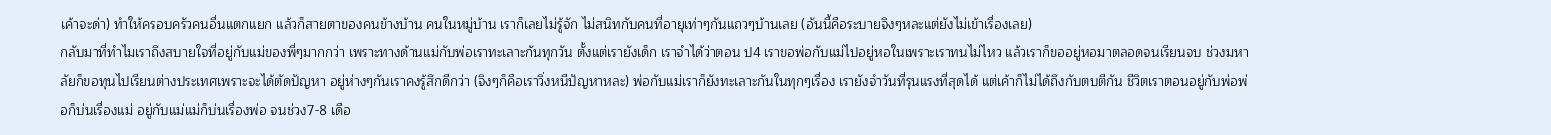เค้าจะด่า) ทำให้ครอบครัวคนอื่นแตกแยก แล้วก็สายตาของคนข้างบ้าน คนในหมู่บ้าน เราก็เลยไม่รู้จัก ไม่สนิทกับคนที่อายุเท่าๆกันแถวๆบ้านเลย (อันนี้คือระบายจิงๆหละแต่ยังไม่เข้าเรื่องเลย)
กลับมาที่ทำไมเราถึงสบายใจที่อยู่กับแม่ของพี่ๆมากกว่า เพราะทางด้านแม่กับพ่อเราทะเลาะกันทุกวัน ตั้งแต่เรายังเด็ก เราจำได้ว่าตอน ป4 เราขอพ่อกับแม่ไปอยู่หอในเพราะเราทนไม่ไหว แล้วเราก็ขออยู่หอมาตลอดจนเรียนจบ ช่วงมหาลัยก็ขอทุนไปเรียนต่างประเทศเพราะจะได้ตัดปัญหา อยู่ห่างๆกันเราคงรู้สึกดีกว่า (จิงๆก็คือเราวิ่งหนีปัญหาหละ) พ่อกับแม่เราก็ยังทะเลาะกันในทุกๆเรื่อง เรายังจำวันที่รุนแรงที่สุดได้ แต่เค้าก็ไม่ได้ถึงกับตบตีกัน ชีวิตเราตอนอยู่กับพ่อพ่อก็บ่นเรื่องแม่ อยู่กับแม่แม่ก็บ่นเรื่องพ่อ จนช่วง7-8 เดือ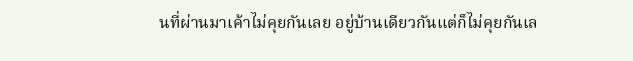นที่ผ่านมาเค้าไม่คุยกันเลย อยู่บ้านเดียวกันแต่ก็ไม่คุยกันเล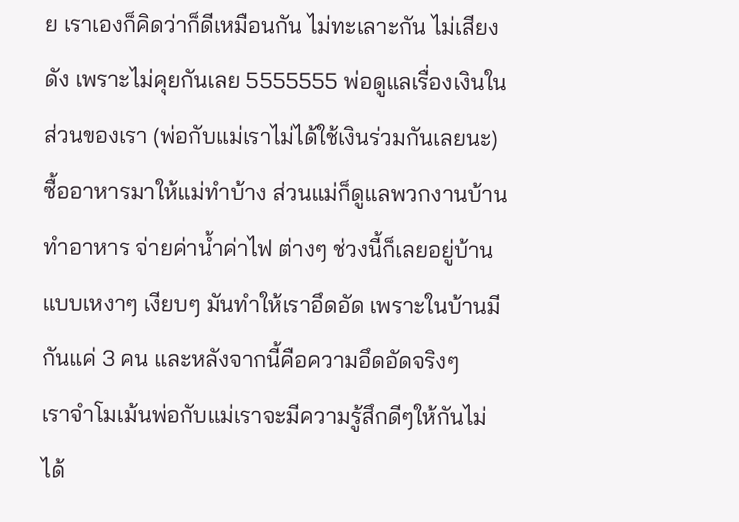ย เราเองก็คิดว่าก็ดีเหมือนกัน ไม่ทะเลาะกัน ไม่เสียงดัง เพราะไม่คุยกันเลย 5555555 พ่อดูแลเรื่องเงินในส่วนของเรา (พ่อกับแม่เราไม่ได้ใช้เงินร่วมกันเลยนะ) ซื้ออาหารมาให้แม่ทำบ้าง ส่วนแม่ก็ดูแลพวกงานบ้าน ทำอาหาร จ่ายค่าน้ำค่าไฟ ต่างๆ ช่วงนี้ก็เลยอยู่บ้านแบบเหงาๆ เงียบๆ มันทำให้เราอึดอัด เพราะในบ้านมีกันแค่ 3 คน และหลังจากนี้คือความอึดอัดจริงๆ
เราจำโมเม้นพ่อกับแม่เราจะมีความรู้สึกดีๆให้กันไม่ได้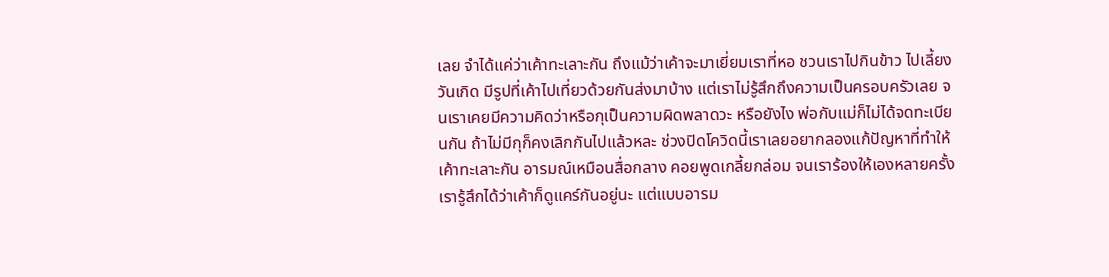เลย จำได้แค่ว่าเค้าทะเลาะกัน ถึงแม้ว่าเค้าจะมาเยี่ยมเราที่หอ ชวนเราไปกินข้าว ไปเลี้ยงวันเกิด มีรูปที่เค้าไปเที่ยวด้วยกันส่งมาบ้าง แต่เราไม่รู้สึกถึงความเป็นครอบครัวเลย จนเราเคยมีความคิดว่าหรือกุเป็นความผิดพลาดวะ หรือยังไง พ่อกับแม่ก็ไม่ได้จดทะเบียนกัน ถ้าไม่มีกุก็คงเลิกกันไปแล้วหละ ช่วงปิดโควิดนี้เราเลยอยากลองแก้ปัญหาที่ทำให้เค้าทะเลาะกัน อารมณ์เหมือนสื่อกลาง คอยพูดเกลี้ยกล่อม จนเราร้องให้เองหลายครั้ง เรารู้สึกได้ว่าเค้าก็ดูแคร์กันอยู่นะ แต่แบบอารม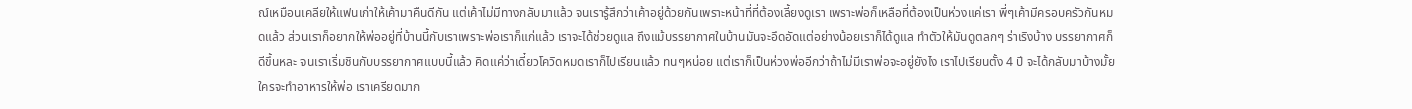ณ์เหมือนเคลียให้แฟนเก่าให้เค้ามาคืนดีกัน แต่เค้าไม่มีทางกลับมาแล้ว จนเรารู้สึกว่าเค้าอยู่ด้วยกันเพราะหน้าที่ที่ต้องเลี้ยงดูเรา เพราะพ่อก็เหลือที่ต้องเป็นห่วงแค่เรา พี่ๆเค้ามีครอบครัวกันหมดแล้ว ส่วนเราก็อยากให้พ่ออยู่ที่บ้านนี้กับเราเพราะพ่อเราก็แก่แล้ว เราจะได้ช่วยดูแล ถึงแม้บรรยากาศในบ้านมันจะอึดอัดแต่อย่างน้อยเราก็ได้ดูแล ทำตัวให้มันดูตลกๆ ร่าเริงบ้าง บรรยากาศก็ดีขึ้นหละ จนเราเริ่มชินกับบรรยากาศแบบนี้แล้ว คิดแค่ว่าเดี๋ยวโควิดหมดเราก็ไปเรียนแล้ว ทนๆหน่อย แต่เราก็เป็นห่วงพ่ออีกว่าถ้าไม่มีเราพ่อจะอยู่ยังไง เราไปเรียนตั้ง 4 ปี จะได้กลับมาบ้างมั้ย ใครจะทำอาหารให้พ่อ เราเครียดมาก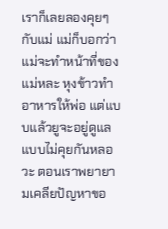เราก็เลยลองคุยๆกับแม่ แม่ก็บอกว่าแม่จะทำหน้าที่ของแม่หละ หุงข้าวทำอาหารให้พ่อ แต่แบบแล้วยูจะอยู่ดูแลแบบไม่คุยกันหลอวะ ตอนเราพยายามเคลียปัญหาขอ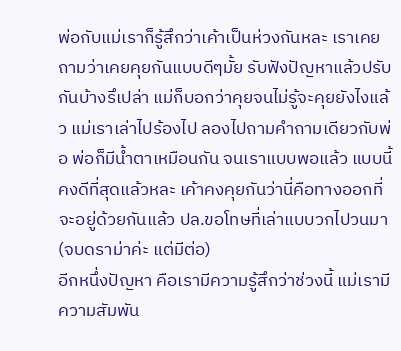พ่อกับแม่เราก็รู้สึกว่าเค้าเป็นห่วงกันหละ เราเคยถามว่าเคยคุยกันแบบดีๆมั้ย รับฟังปัญหาแล้วปรับกันบ้างรึเปล่า แม่ก็บอกว่าคุยจนไม่รู้จะคุยยังไงแล้ว แม่เราเล่าไปร้องไป ลองไปถามคำถามเดียวกับพ่อ พ่อก็มีน้ำตาเหมือนกัน จนเราแบบพอแล้ว แบบนี้คงดีที่สุดแล้วหละ เค้าคงคุยกันว่านี่คือทางออกที่จะอยู่ด้วยกันแล้ว ปล.ขอโทษที่เล่าแบบวกไปวนมา (จบดราม่าค่ะ แต่มีต่อ)
อีกหนึ่งปัญหา คือเรามีความรู้สึกว่าช่วงนี้ แม่เรามีความสัมพัน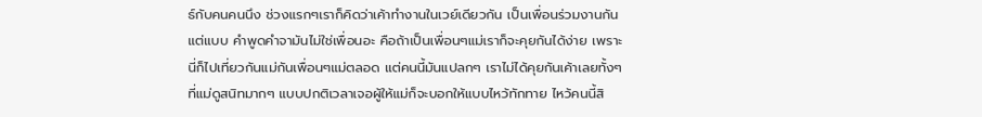ธ์กับคนคนนึง ช่วงแรกๆเราก็คิดว่าเค้าทำงานในเวย์เดียวกัน เป็นเพื่อนร่วมงานกัน แต่แบบ คำพูดคำจามันไม่ใช่เพื่อนอะ คือถ้าเป็นเพื่อนๆแม่เราก็จะคุยกันได้ง่าย เพราะนี่ก็ไปเที่ยวกันแม่กันเพื่อนๆแม่ตลอด แต่คนนี้มันแปลกๆ เราไม่ได้คุยกันเค้าเลยทั้งๆที่แม่ดูสนิทมากๆ แบบปกติเวลาเจอผู้ให้แม่ก็จะบอกให้แบบไหว้ทักทาย ไหว้คนนี้สิ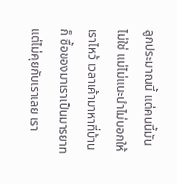ลูกประมาณนี้ แต่คนนี้มันไม่ใช่ แม่ไม่แนะนำไม่บอกให้เราไหว้ เวลาเค้ามาหาที่บ้านก็ ซื้อของมาเราเป็นมารยาท แต่ไม่คุยกับเราเลย เรา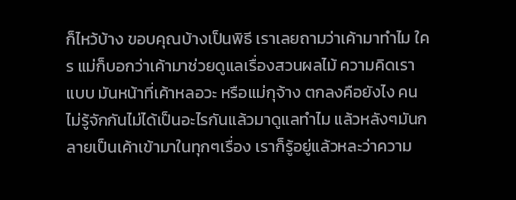ก็ไหว้บ้าง ขอบคุณบ้างเป็นพิธี เราเลยถามว่าเค้ามาทำไม ใคร แม่ก็บอกว่าเค้ามาช่วยดูแลเรื่องสวนผลไม้ ความคิดเราแบบ มันหน้าที่เค้าหลอวะ หรือแม่กุจ้าง ตกลงคือยังไง คนไม่รู้จักกันไม่ได้เป็นอะไรกันแล้วมาดูแลทำไม แล้วหลังๆมันกลายเป็นเค้าเข้ามาในทุกๆเรื่อง เราก็รู้อยู่แล้วหละว่าความ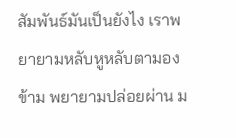สัมพันธ์มันเป็นยังไง เราพยายามหลับหูหลับตามองข้าม พยายามปล่อยผ่าน ม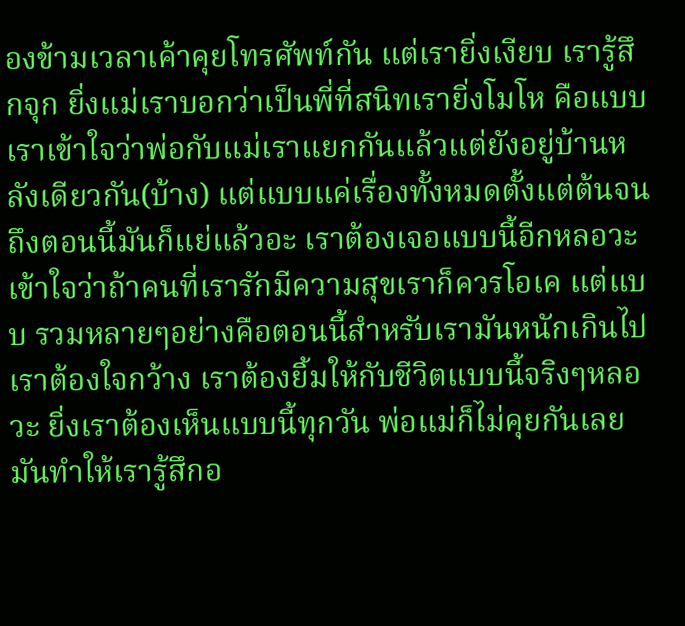องข้ามเวลาเค้าคุยโทรศัพท์กัน แต่เรายิ่งเงียบ เรารู้สึกจุก ยิ่งแม่เราบอกว่าเป็นพี่ที่สนิทเรายิ่งโมโห คือแบบเราเข้าใจว่าพ่อกับแม่เราแยกกันแล้วแต่ยังอยู่บ้านหลังเดียวกัน(บ้าง) แต่แบบแค่เรื่องทั้งหมดตั้งแต่ต้นจนถึงตอนนี้มันก็แย่แล้วอะ เราต้องเจอแบบนี้อีกหลอวะ เข้าใจว่าถ้าคนที่เรารักมีความสุขเราก็ควรโอเค แต่แบบ รวมหลายๆอย่างคือตอนนี้สำหรับเรามันหนักเกินไป เราต้องใจกว้าง เราต้องยิ้มให้กับชีวิตแบบนี้จริงๆหลอวะ ยิ่งเราต้องเห็นแบบนี้ทุกวัน พ่อแม่ก็ไม่คุยกันเลย มันทำให้เรารู้สึกอ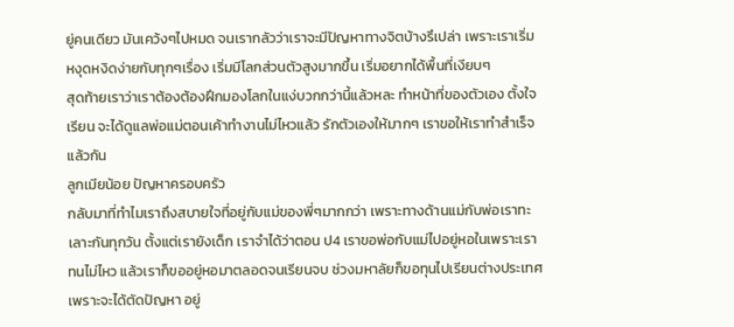ยู่คนเดียว มันเคว้งๆไปหมด จนเรากลัวว่าเราจะมีปัญหาทางจิตบ้างรึเปล่า เพราะเราเริ่มหงุดหงิดง่ายกับทุกๆเรื่อง เริ่มมีโลกส่วนตัวสูงมากขึ้น เริ่มอยากได้พื้นที่เงียบๆ
สุดท้ายเราว่าเราต้องต้องฝึกมองโลกในแง่บวกกว่านี้แล้วหละ ทำหน้าที่ของตัวเอง ตั้งใจเรียน จะได้ดูแลพ่อแม่ตอนเค้าทำงานไม่ไหวแล้ว รักตัวเองให้มากๆ เราขอให้เราทำสำเร็จแล้วกัน
ลูกเมียน้อย ปัญหาครอบครัว
กลับมาที่ทำไมเราถึงสบายใจที่อยู่กับแม่ของพี่ๆมากกว่า เพราะทางด้านแม่กับพ่อเราทะเลาะกันทุกวัน ตั้งแต่เรายังเด็ก เราจำได้ว่าตอน ป4 เราขอพ่อกับแม่ไปอยู่หอในเพราะเราทนไม่ไหว แล้วเราก็ขออยู่หอมาตลอดจนเรียนจบ ช่วงมหาลัยก็ขอทุนไปเรียนต่างประเทศเพราะจะได้ตัดปัญหา อยู่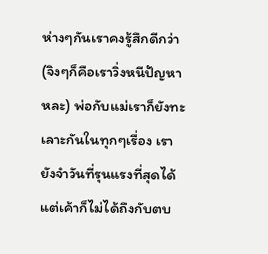ห่างๆกันเราคงรู้สึกดีกว่า (จิงๆก็คือเราวิ่งหนีปัญหาหละ) พ่อกับแม่เราก็ยังทะเลาะกันในทุกๆเรื่อง เรายังจำวันที่รุนแรงที่สุดได้ แต่เค้าก็ไม่ได้ถึงกับตบ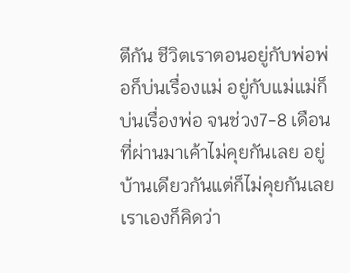ตีกัน ชีวิตเราตอนอยู่กับพ่อพ่อก็บ่นเรื่องแม่ อยู่กับแม่แม่ก็บ่นเรื่องพ่อ จนช่วง7-8 เดือนที่ผ่านมาเค้าไม่คุยกันเลย อยู่บ้านเดียวกันแต่ก็ไม่คุยกันเลย เราเองก็คิดว่า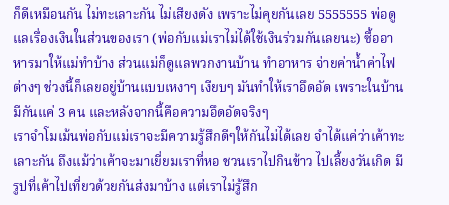ก็ดีเหมือนกัน ไม่ทะเลาะกัน ไม่เสียงดัง เพราะไม่คุยกันเลย 5555555 พ่อดูแลเรื่องเงินในส่วนของเรา (พ่อกับแม่เราไม่ได้ใช้เงินร่วมกันเลยนะ) ซื้ออาหารมาให้แม่ทำบ้าง ส่วนแม่ก็ดูแลพวกงานบ้าน ทำอาหาร จ่ายค่าน้ำค่าไฟ ต่างๆ ช่วงนี้ก็เลยอยู่บ้านแบบเหงาๆ เงียบๆ มันทำให้เราอึดอัด เพราะในบ้านมีกันแค่ 3 คน และหลังจากนี้คือความอึดอัดจริงๆ
เราจำโมเม้นพ่อกับแม่เราจะมีความรู้สึกดีๆให้กันไม่ได้เลย จำได้แค่ว่าเค้าทะเลาะกัน ถึงแม้ว่าเค้าจะมาเยี่ยมเราที่หอ ชวนเราไปกินข้าว ไปเลี้ยงวันเกิด มีรูปที่เค้าไปเที่ยวด้วยกันส่งมาบ้าง แต่เราไม่รู้สึก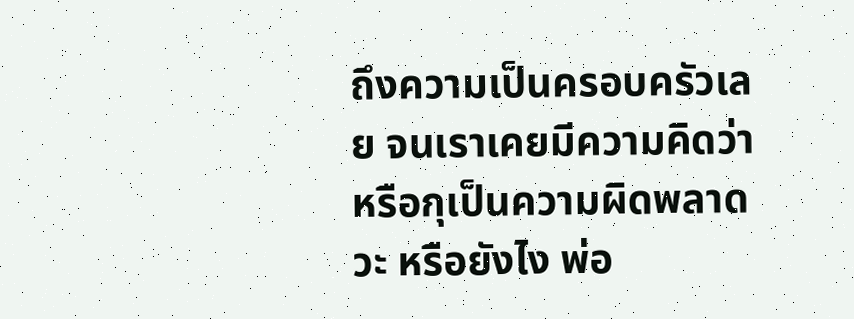ถึงความเป็นครอบครัวเลย จนเราเคยมีความคิดว่าหรือกุเป็นความผิดพลาดวะ หรือยังไง พ่อ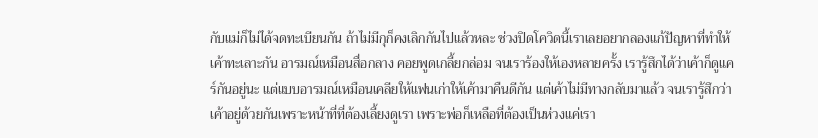กับแม่ก็ไม่ได้จดทะเบียนกัน ถ้าไม่มีกุก็คงเลิกกันไปแล้วหละ ช่วงปิดโควิดนี้เราเลยอยากลองแก้ปัญหาที่ทำให้เค้าทะเลาะกัน อารมณ์เหมือนสื่อกลาง คอยพูดเกลี้ยกล่อม จนเราร้องให้เองหลายครั้ง เรารู้สึกได้ว่าเค้าก็ดูแคร์กันอยู่นะ แต่แบบอารมณ์เหมือนเคลียให้แฟนเก่าให้เค้ามาคืนดีกัน แต่เค้าไม่มีทางกลับมาแล้ว จนเรารู้สึกว่าเค้าอยู่ด้วยกันเพราะหน้าที่ที่ต้องเลี้ยงดูเรา เพราะพ่อก็เหลือที่ต้องเป็นห่วงแค่เรา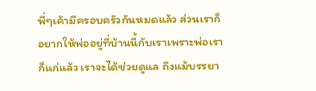พี่ๆเค้ามีครอบครัวกันหมดแล้ว ส่วนเราก็อยากให้พ่ออยู่ที่บ้านนี้กับเราเพราะพ่อเราก็แก่แล้ว เราจะได้ช่วยดูแล ถึงแม้บรรยา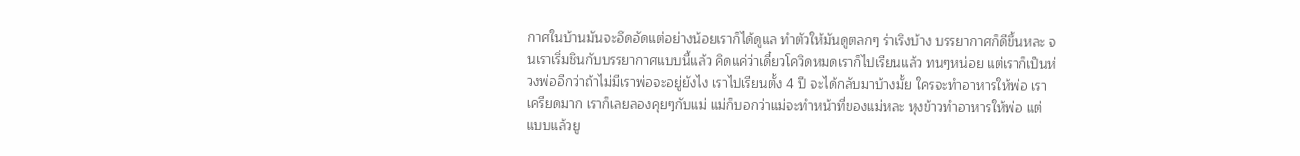กาศในบ้านมันจะอึดอัดแต่อย่างน้อยเราก็ได้ดูแล ทำตัวให้มันดูตลกๆ ร่าเริงบ้าง บรรยากาศก็ดีขึ้นหละ จนเราเริ่มชินกับบรรยากาศแบบนี้แล้ว คิดแค่ว่าเดี๋ยวโควิดหมดเราก็ไปเรียนแล้ว ทนๆหน่อย แต่เราก็เป็นห่วงพ่ออีกว่าถ้าไม่มีเราพ่อจะอยู่ยังไง เราไปเรียนตั้ง 4 ปี จะได้กลับมาบ้างมั้ย ใครจะทำอาหารให้พ่อ เราเครียดมาก เราก็เลยลองคุยๆกับแม่ แม่ก็บอกว่าแม่จะทำหน้าที่ของแม่หละ หุงข้าวทำอาหารให้พ่อ แต่แบบแล้วยู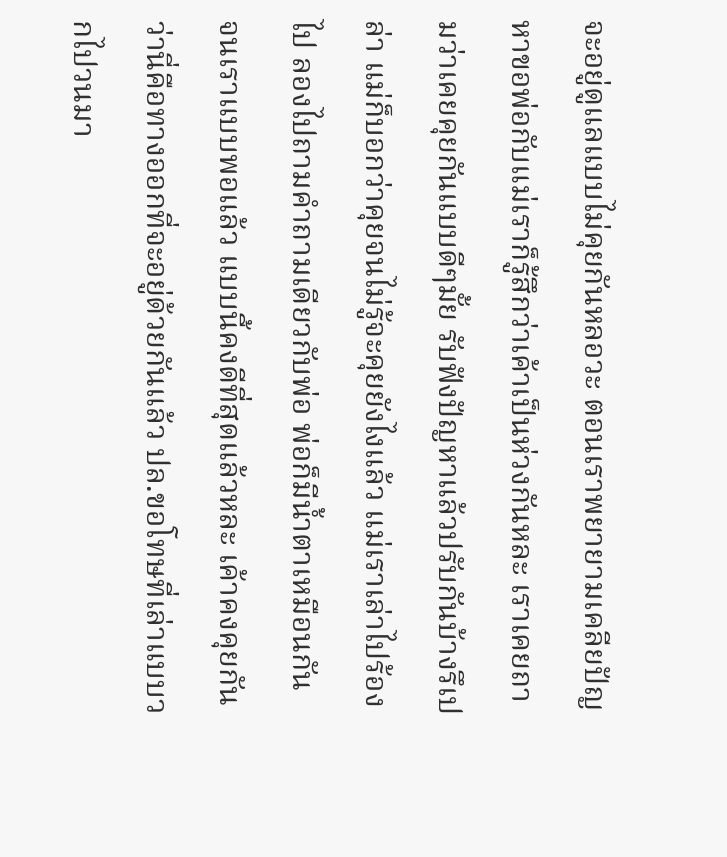จะอยู่ดูแลแบบไม่คุยกันหลอวะ ตอนเราพยายามเคลียปัญหาขอพ่อกับแม่เราก็รู้สึกว่าเค้าเป็นห่วงกันหละ เราเคยถามว่าเคยคุยกันแบบดีๆมั้ย รับฟังปัญหาแล้วปรับกันบ้างรึเปล่า แม่ก็บอกว่าคุยจนไม่รู้จะคุยยังไงแล้ว แม่เราเล่าไปร้องไป ลองไปถามคำถามเดียวกับพ่อ พ่อก็มีน้ำตาเหมือนกัน จนเราแบบพอแล้ว แบบนี้คงดีที่สุดแล้วหละ เค้าคงคุยกันว่านี่คือทางออกที่จะอยู่ด้วยกันแล้ว ปล.ขอโทษที่เล่าแบบวกไปวนมา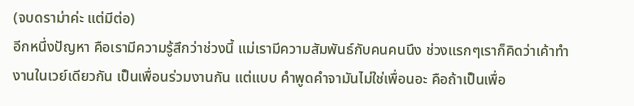(จบดราม่าค่ะ แต่มีต่อ)
อีกหนึ่งปัญหา คือเรามีความรู้สึกว่าช่วงนี้ แม่เรามีความสัมพันธ์กับคนคนนึง ช่วงแรกๆเราก็คิดว่าเค้าทำงานในเวย์เดียวกัน เป็นเพื่อนร่วมงานกัน แต่แบบ คำพูดคำจามันไม่ใช่เพื่อนอะ คือถ้าเป็นเพื่อ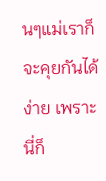นๆแม่เราก็จะคุยกันได้ง่าย เพราะนี่ก็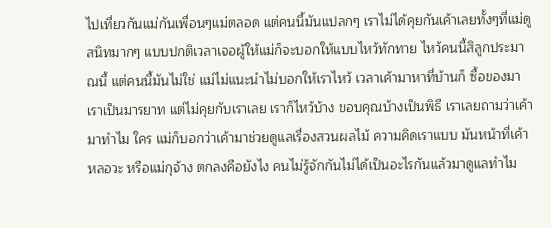ไปเที่ยวกันแม่กันเพื่อนๆแม่ตลอด แต่คนนี้มันแปลกๆ เราไม่ได้คุยกันเค้าเลยทั้งๆที่แม่ดูสนิทมากๆ แบบปกติเวลาเจอผู้ให้แม่ก็จะบอกให้แบบไหว้ทักทาย ไหว้คนนี้สิลูกประมาณนี้ แต่คนนี้มันไม่ใช่ แม่ไม่แนะนำไม่บอกให้เราไหว้ เวลาเค้ามาหาที่บ้านก็ ซื้อของมาเราเป็นมารยาท แต่ไม่คุยกับเราเลย เราก็ไหว้บ้าง ขอบคุณบ้างเป็นพิธี เราเลยถามว่าเค้ามาทำไม ใคร แม่ก็บอกว่าเค้ามาช่วยดูแลเรื่องสวนผลไม้ ความคิดเราแบบ มันหน้าที่เค้าหลอวะ หรือแม่กุจ้าง ตกลงคือยังไง คนไม่รู้จักกันไม่ได้เป็นอะไรกันแล้วมาดูแลทำไม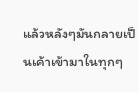แล้วหลังๆมันกลายเป็นเค้าเข้ามาในทุกๆ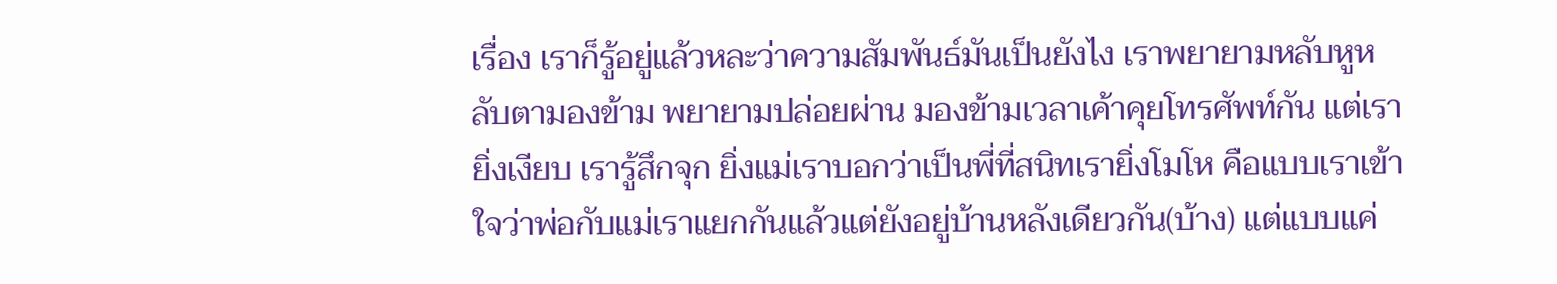เรื่อง เราก็รู้อยู่แล้วหละว่าความสัมพันธ์มันเป็นยังไง เราพยายามหลับหูหลับตามองข้าม พยายามปล่อยผ่าน มองข้ามเวลาเค้าคุยโทรศัพท์กัน แต่เรายิ่งเงียบ เรารู้สึกจุก ยิ่งแม่เราบอกว่าเป็นพี่ที่สนิทเรายิ่งโมโห คือแบบเราเข้าใจว่าพ่อกับแม่เราแยกกันแล้วแต่ยังอยู่บ้านหลังเดียวกัน(บ้าง) แต่แบบแค่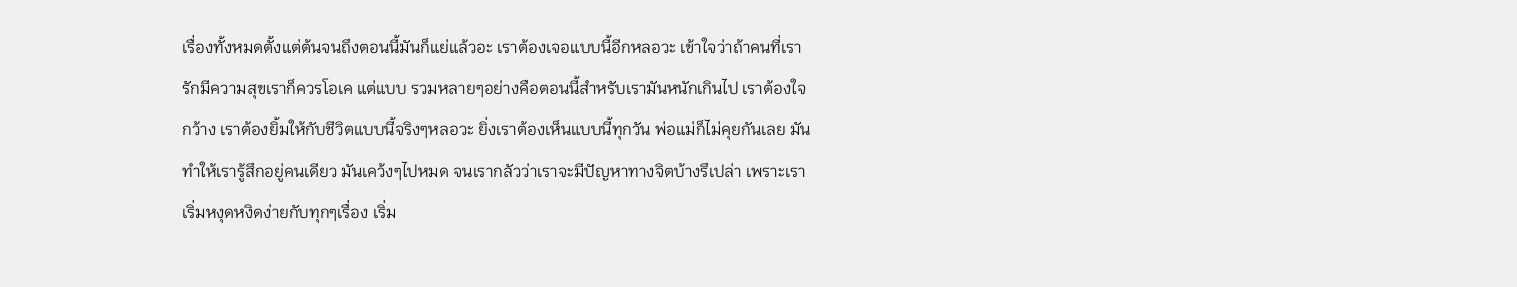เรื่องทั้งหมดตั้งแต่ต้นจนถึงตอนนี้มันก็แย่แล้วอะ เราต้องเจอแบบนี้อีกหลอวะ เข้าใจว่าถ้าคนที่เรารักมีความสุขเราก็ควรโอเค แต่แบบ รวมหลายๆอย่างคือตอนนี้สำหรับเรามันหนักเกินไป เราต้องใจกว้าง เราต้องยิ้มให้กับชีวิตแบบนี้จริงๆหลอวะ ยิ่งเราต้องเห็นแบบนี้ทุกวัน พ่อแม่ก็ไม่คุยกันเลย มันทำให้เรารู้สึกอยู่คนเดียว มันเคว้งๆไปหมด จนเรากลัวว่าเราจะมีปัญหาทางจิตบ้างรึเปล่า เพราะเราเริ่มหงุดหงิดง่ายกับทุกๆเรื่อง เริ่ม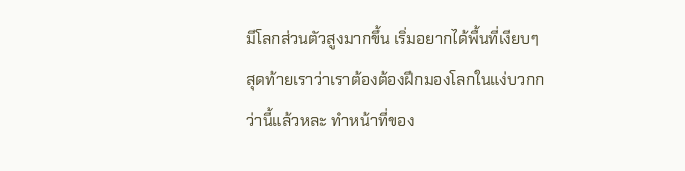มีโลกส่วนตัวสูงมากขึ้น เริ่มอยากได้พื้นที่เงียบๆ
สุดท้ายเราว่าเราต้องต้องฝึกมองโลกในแง่บวกกว่านี้แล้วหละ ทำหน้าที่ของ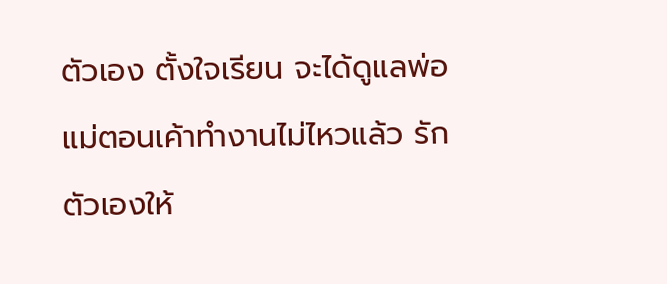ตัวเอง ตั้งใจเรียน จะได้ดูแลพ่อแม่ตอนเค้าทำงานไม่ไหวแล้ว รักตัวเองให้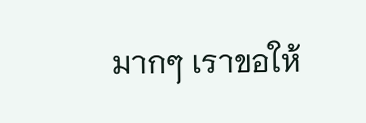มากๆ เราขอให้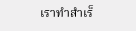เราทำสำเร็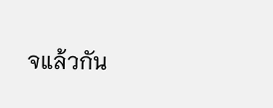จแล้วกัน